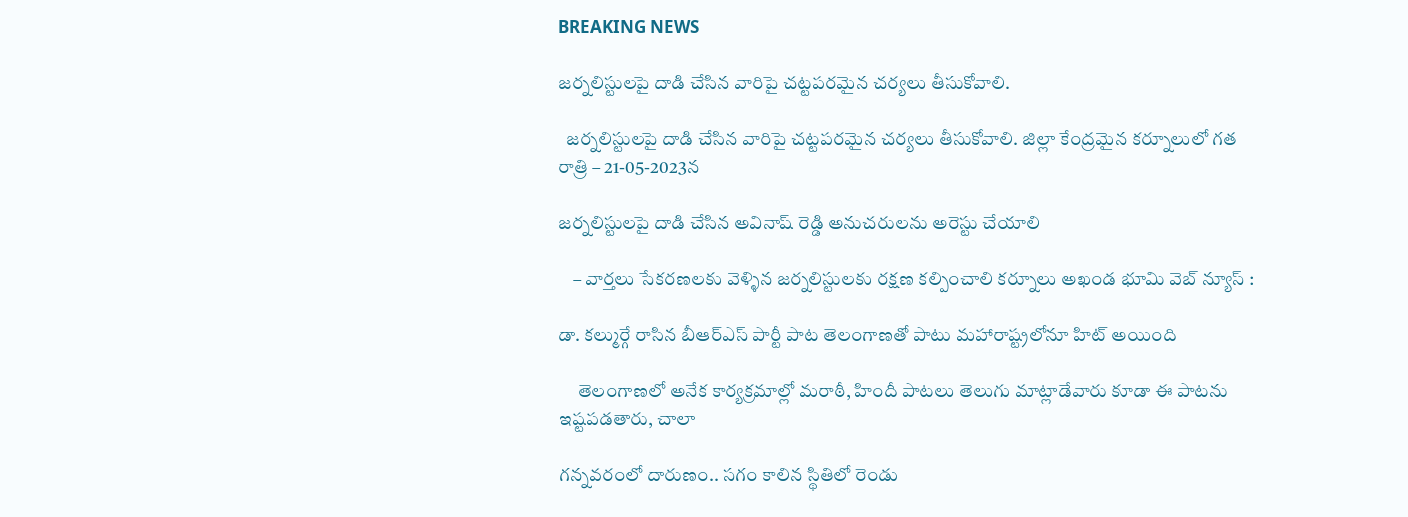BREAKING NEWS

జర్నలిస్టులపై దాడి చేసిన వారిపై చట్టపరమైన చర్యలు తీసుకోవాలి.

  జర్నలిస్టులపై దాడి చేసిన వారిపై చట్టపరమైన చర్యలు తీసుకోవాలి. జిల్లా కేంద్రమైన కర్నూలులో గత రాత్రి – 21-05-2023న

జర్నలిస్టులపై దాడి చేసిన అవినాష్ రెడ్డి అనుచరులను అరెస్టు చేయాలి

    – వార్తలు సేకరణలకు వెళ్ళిన జర్నలిస్టులకు రక్షణ కల్పించాలి కర్నూలు అఖండ భూమి వెబ్ న్యూస్ :

డా. కల్ముర్గే రాసిన బీఆర్ఎస్ పార్టీ పాట తెలంగాణతో పాటు మహారాష్ట్రలోనూ హిట్ అయింది

     తెలంగాణలో అనేక కార్యక్రమాల్లో మరాఠీ, హిందీ పాటలు తెలుగు మాట్లాడేవారు కూడా ఈ పాటను ఇష్టపడతారు, చాలా

గన్నవరంలో దారుణం.. సగం కాలిన స్థితిలో రెండు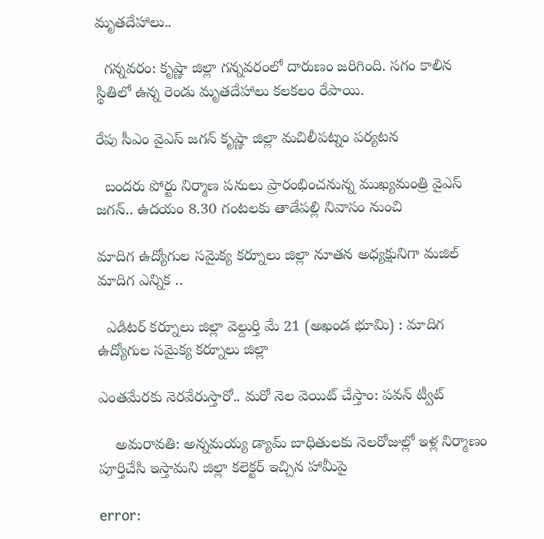మృతదేహాలు..

  గన్నవరం: కృష్ణా జిల్లా గన్నవరంలో దారుణం జరిగింది. సగం కాలిన స్థితిలో ఉన్న రెండు మృతదేహాలు కలకలం రేపాయి.

రేపు సీఎం వైఎస్‌ జగన్‌ కృష్ణా జిల్లా మచిలీపట్నం పర్యటన

  బందరు పోర్టు నిర్మాణ పనులు ప్రారంభించనున్న ముఖ్యమంత్రి వైఎస్‌ జగన్‌.. ఉదయం 8.30 గంటలకు తాడేపల్లి నివాసం నుంచి

మాదిగ ఉద్యోగుల సమైక్య కర్నూలు జిల్లా నూతన అధ్యక్షునిగా మజిల్ మాదిగ ఎన్నిక ..

  ఎడిటర్ కర్నూలు జిల్లా వెల్దుర్తి మే 21 (అఖండ భూమి) : మాదిగ ఉద్యోగుల సమైక్య కర్నూలు జిల్లా

ఎంతమేరకు నెరవేరుస్తారో.. మరో నెల వెయిట్‌ చేస్తాం: పవన్‌ ట్వీట్‌

    అమరావతి: అన్నమయ్య డ్యామ్‌ బాధితులకు నెలరోజుల్లో ఇళ్ల నిర్మాణం పూర్తిచేసి ఇస్తామని జిల్లా కలెక్టర్‌ ఇచ్చిన హామీపై

error: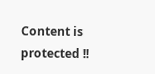Content is protected !!